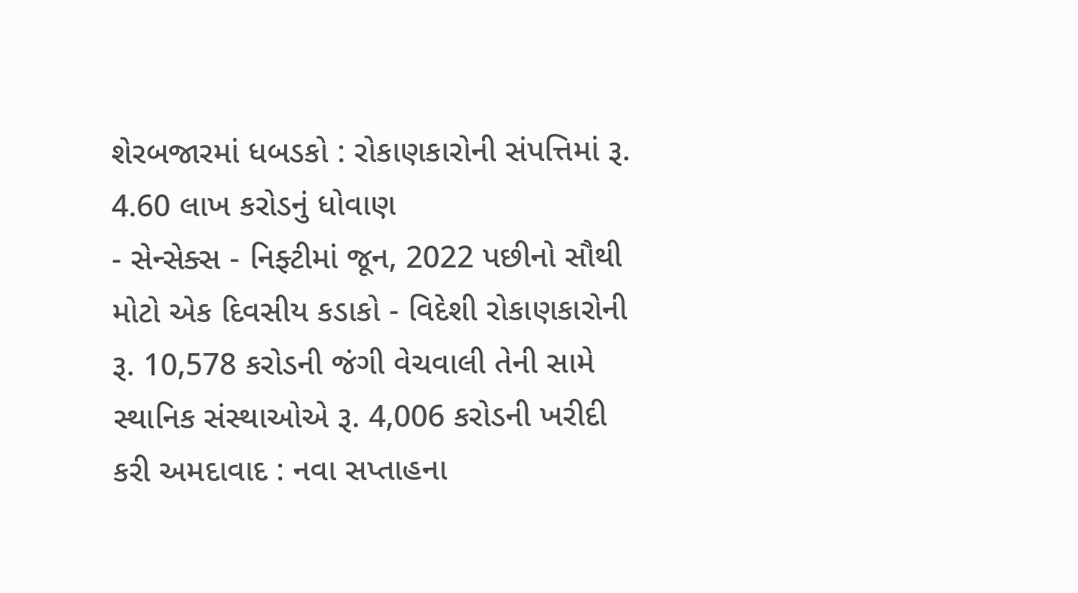શેરબજારમાં ધબડકો : રોકાણકારોની સંપત્તિમાં રૂ. 4.60 લાખ કરોડનું ધોવાણ
- સેન્સેક્સ - નિફ્ટીમાં જૂન, 2022 પછીનો સૌથી મોટો એક દિવસીય કડાકો - વિદેશી રોકાણકારોની રૂ. 10,578 કરોડની જંગી વેચવાલી તેની સામે સ્થાનિક સંસ્થાઓએ રૂ. 4,006 કરોડની ખરીદી કરી અમદાવાદ : નવા સપ્તાહના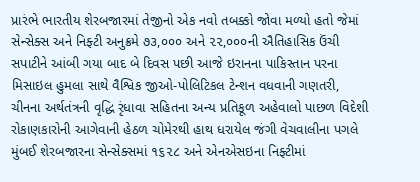પ્રારંભે ભારતીય શેરબજારમાં તેજીનો એક નવો તબક્કો જોવા મળ્યો હતો જેમાં સેન્સેક્સ અને નિફ્ટી અનુક્રમે ૭૩,૦૦૦ અને ૨૨,૦૦૦ની ઐતિહાસિક ઉંચી સપાટીને આંબી ગયા બાદ બે દિવસ પછી આજે ઇરાનના પાકિસ્તાન પરના મિસાઇલ હુમલા સાથે વૈશ્વિક જીઓ-પોલિટિકલ ટેન્શન વધવાની ગણતરી, ચીનના અર્થતંત્રની વૃદ્ધિ રૃંધાવા સહિતના અન્ય પ્રતિકૂળ અહેવાલો પાછળ વિદેશી રોકાણકારોની આગેવાની હેઠળ ચોમેરથી હાથ ધરાયેલ જંગી વેચવાલીના પગલે મુંબઈ શેરબજારના સેન્સેક્સમાં ૧૬૨૮ અને એનએસઇના નિફ્ટીમાં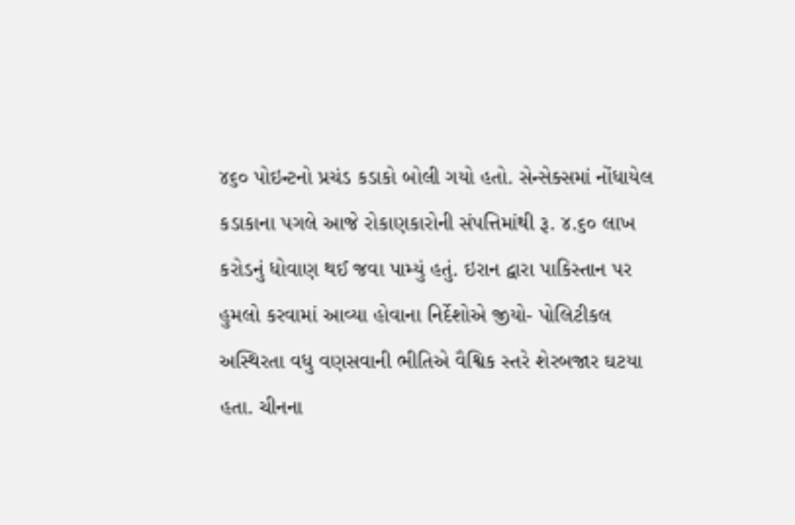૪૬૦ પોઇન્ટનો પ્રચંડ કડાકો બોલી ગયો હતો. સેન્સેક્સમાં નોંધાયેલ કડાકાના પગલે આજે રોકાણકારોની સંપત્તિમાંથી રૂ. ૪.૬૦ લાખ કરોડનું ધોવાણ થઈ જવા પામ્યું હતું. ઇરાન દ્વારા પાકિસ્તાન પર હુમલો કરવામાં આવ્યા હોવાના નિર્દેશોએ જીયો- પોલિટીકલ અસ્થિરતા વધુ વણસવાની ભીતિએ વૈશ્વિક સ્તરે શેરબજાર ઘટયા હતા. ચીનના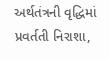અર્થતંત્રની વૃદ્ધિમાં પ્રવર્તતી નિરાશા,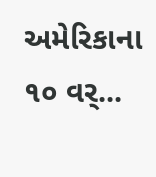અમેરિકાના ૧૦ વર્...